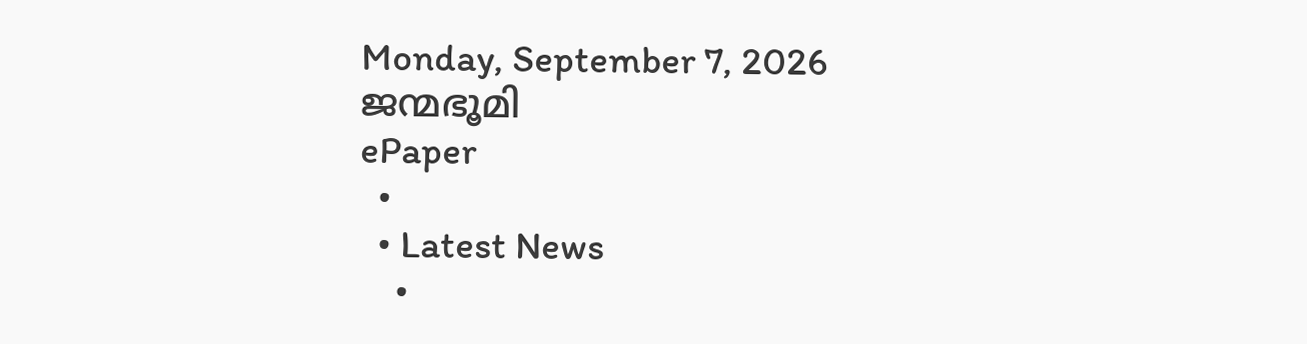Monday, September 7, 2026
ജന്മഭൂമി
ePaper
  •
  • Latest News
    •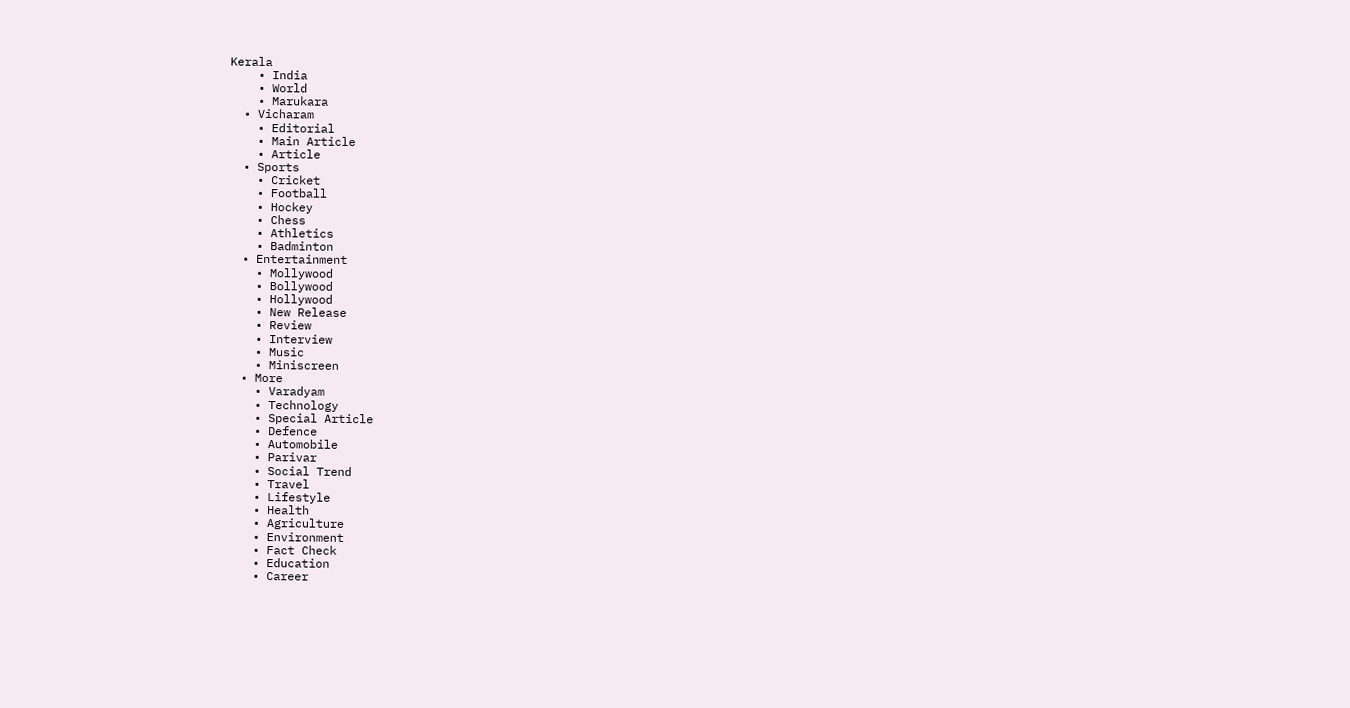Kerala
    • India
    • World
    • Marukara
  • Vicharam
    • Editorial
    • Main Article
    • Article
  • Sports
    • Cricket
    • Football
    • Hockey
    • Chess
    • Athletics
    • Badminton
  • Entertainment
    • Mollywood
    • Bollywood
    • Hollywood
    • New Release
    • Review
    • Interview
    • Music
    • Miniscreen
  • More
    • Varadyam
    • Technology
    • Special Article
    • Defence
    • Automobile
    • Parivar
    • Social Trend
    • Travel
    • Lifestyle
    • Health
    • Agriculture
    • Environment
    • Fact Check
    • Education
    • Career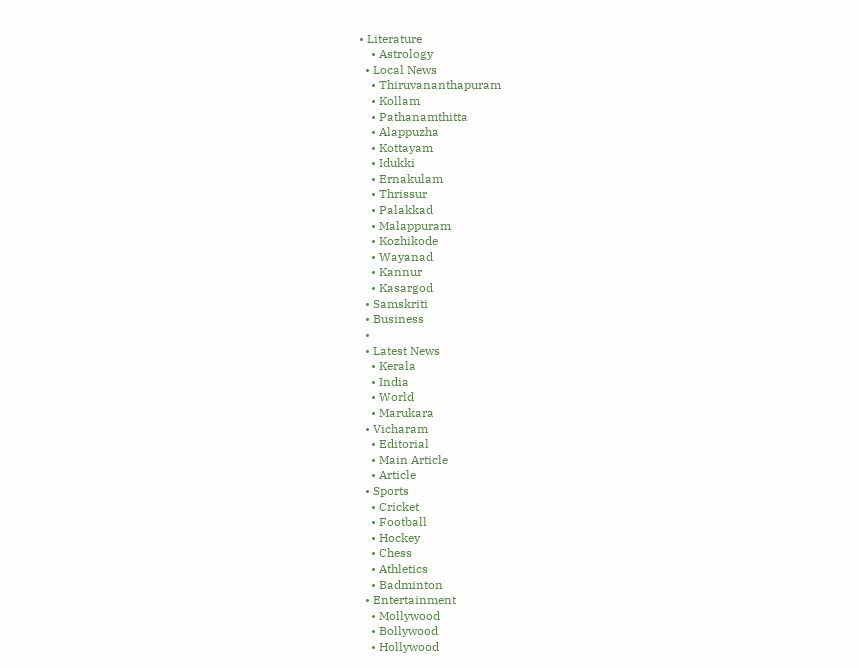• Literature
    • Astrology
  • Local News
    • Thiruvananthapuram
    • Kollam
    • Pathanamthitta
    • Alappuzha
    • Kottayam
    • Idukki
    • Ernakulam
    • Thrissur
    • Palakkad
    • Malappuram
    • Kozhikode
    • Wayanad
    • Kannur
    • Kasargod
  • Samskriti
  • Business
  •
  • Latest News
    • Kerala
    • India
    • World
    • Marukara
  • Vicharam
    • Editorial
    • Main Article
    • Article
  • Sports
    • Cricket
    • Football
    • Hockey
    • Chess
    • Athletics
    • Badminton
  • Entertainment
    • Mollywood
    • Bollywood
    • Hollywood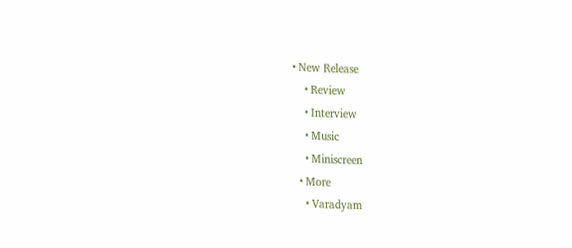• New Release
    • Review
    • Interview
    • Music
    • Miniscreen
  • More
    • Varadyam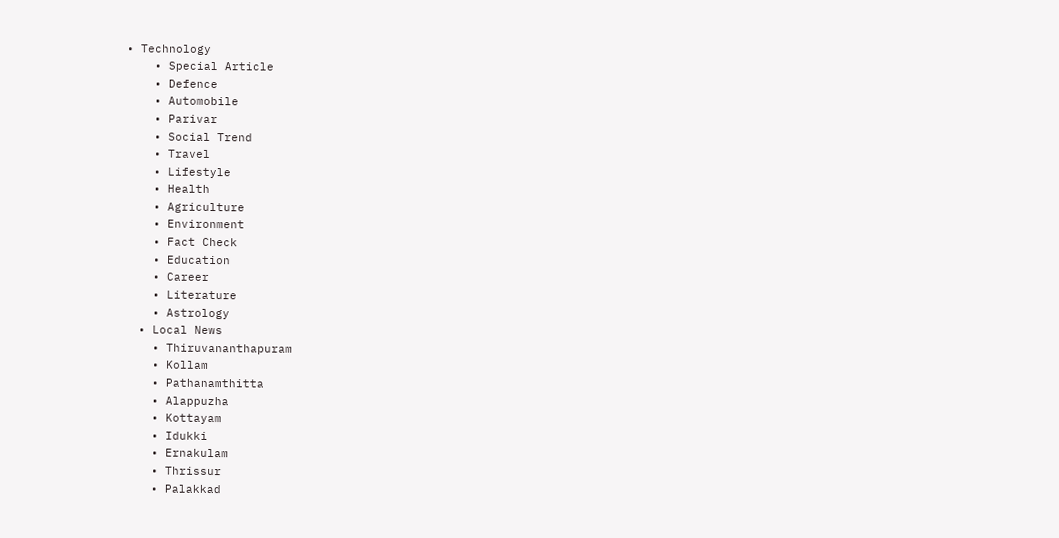• Technology
    • Special Article
    • Defence
    • Automobile
    • Parivar
    • Social Trend
    • Travel
    • Lifestyle
    • Health
    • Agriculture
    • Environment
    • Fact Check
    • Education
    • Career
    • Literature
    • Astrology
  • Local News
    • Thiruvananthapuram
    • Kollam
    • Pathanamthitta
    • Alappuzha
    • Kottayam
    • Idukki
    • Ernakulam
    • Thrissur
    • Palakkad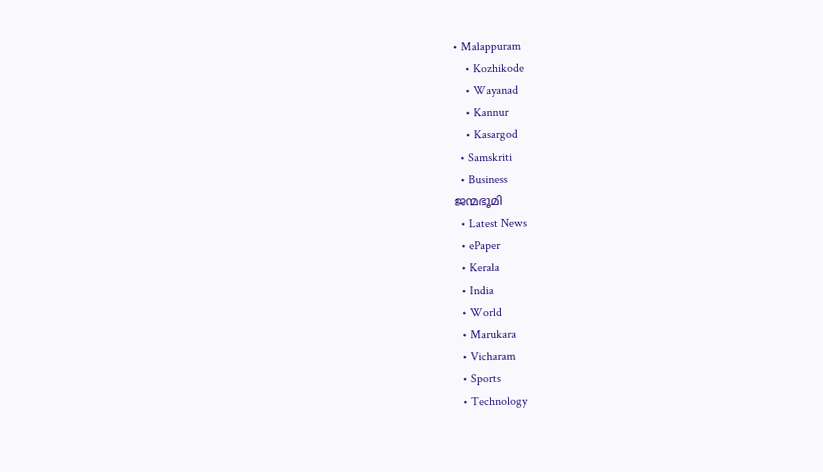• Malappuram
    • Kozhikode
    • Wayanad
    • Kannur
    • Kasargod
  • Samskriti
  • Business
ജന്മഭൂമി
  • Latest News
  • ePaper
  • Kerala
  • India
  • World
  • Marukara
  • Vicharam
  • Sports
  • Technology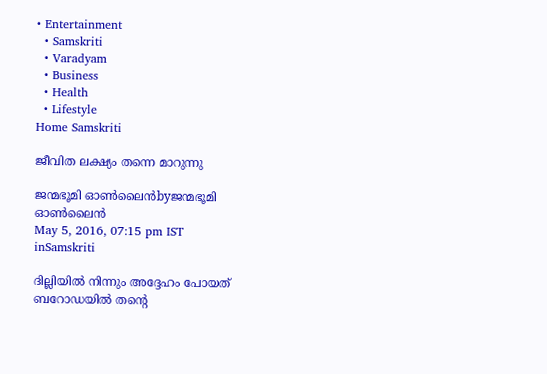• Entertainment
  • Samskriti
  • Varadyam
  • Business
  • Health
  • Lifestyle
Home Samskriti

ജീവിത ലക്ഷ്യം തന്നെ മാറുന്നു

ജന്മഭൂമി ഓണ്‍ലൈന്‍byജന്മഭൂമി ഓണ്‍ലൈന്‍
May 5, 2016, 07:15 pm IST
inSamskriti

ദില്ലിയില്‍ നിന്നും അദ്ദേഹം പോയത് ബറോഡയില്‍ തന്റെ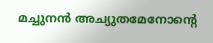മച്ചുനന്‍ അച്യുതമേനോന്റെ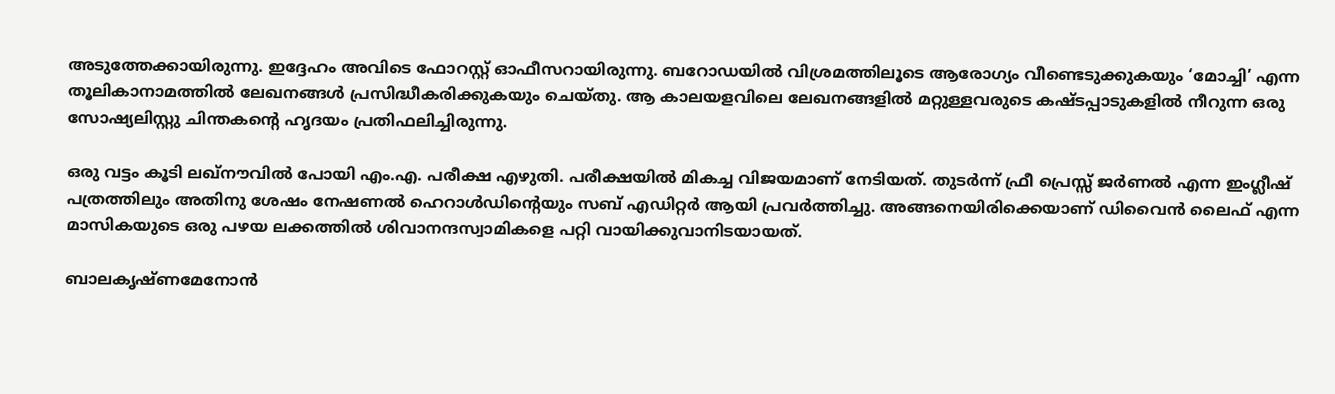അടുത്തേക്കായിരുന്നു. ഇദ്ദേഹം അവിടെ ഫോറസ്റ്റ് ഓഫീസറായിരുന്നു. ബറോഡയില്‍ വിശ്രമത്തിലൂടെ ആരോഗ്യം വീണ്ടെടുക്കുകയും ‘മോച്ചി’ എന്ന തൂലികാനാമത്തില്‍ ലേഖനങ്ങള്‍ പ്രസിദ്ധീകരിക്കുകയും ചെയ്തു. ആ കാലയളവിലെ ലേഖനങ്ങളില്‍ മറ്റുള്ളവരുടെ കഷ്ടപ്പാടുകളില്‍ നീറുന്ന ഒരു സോഷ്യലിസ്റ്റു ചിന്തകന്റെ ഹൃദയം പ്രതിഫലിച്ചിരുന്നു.

ഒരു വട്ടം കൂടി ലഖ്‌നൗവില്‍ പോയി എം.എ. പരീക്ഷ എഴുതി. പരീക്ഷയില്‍ മികച്ച വിജയമാണ് നേടിയത്. തുടര്‍ന്ന് ഫ്രീ പ്രെസ്സ് ജര്‍ണല്‍ എന്ന ഇംഗ്ലീഷ് പത്രത്തിലും അതിനു ശേഷം നേഷണല്‍ ഹെറാള്‍ഡിന്റെയും സബ് എഡിറ്റര്‍ ആയി പ്രവര്‍ത്തിച്ചു. അങ്ങനെയിരിക്കെയാണ് ഡിവൈന്‍ ലൈഫ് എന്ന മാസികയുടെ ഒരു പഴയ ലക്കത്തില്‍ ശിവാനന്ദസ്വാമികളെ പറ്റി വായിക്കുവാനിടയായത്.

ബാലകൃഷ്ണമേനോന്‍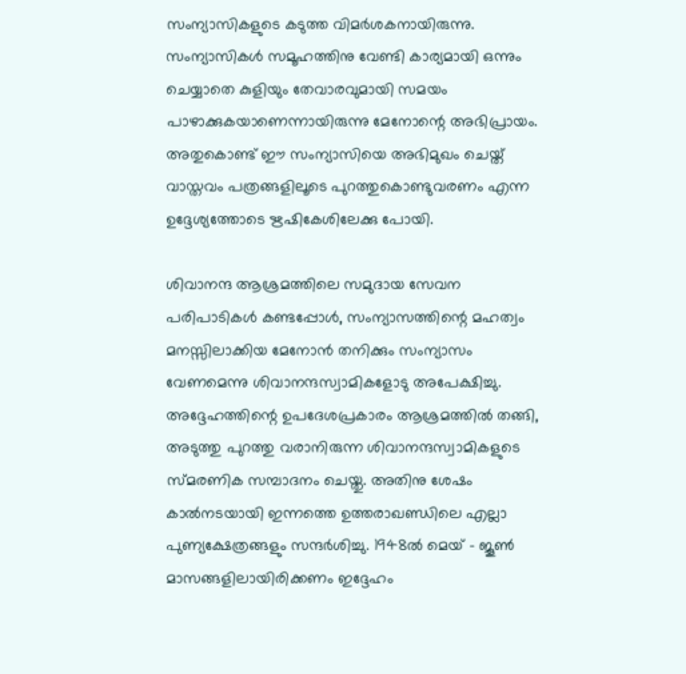സംന്യാസികളുടെ കടുത്ത വിമര്‍ശകനായിരുന്നു. സംന്യാസികള്‍ സമൂഹത്തിനു വേണ്ടി കാര്യമായി ഒന്നും ചെയ്യാതെ കുളിയും തേവാരവുമായി സമയം പാഴാക്കുകയാണെന്നായിരുന്നു മേനോന്റെ അഭിപ്രായം. അതുകൊണ്ട് ഈ സംന്യാസിയെ അഭിമുഖം ചെയ്ത് വാസ്തവം പത്രങ്ങളിലൂടെ പുറത്തുകൊണ്ടുവരണം എന്ന ഉദ്ദേശ്യത്തോടെ ഋഷികേശിലേക്കു പോയി.

ശിവാനന്ദ ആശ്രമത്തിലെ സമുദായ സേവന പരിപാടികള്‍ കണ്ടപ്പോള്‍, സംന്യാസത്തിന്റെ മഹത്വം മനസ്സിലാക്കിയ മേനോന്‍ തനിക്കും സംന്യാസം വേണമെന്നു ശിവാനന്ദസ്വാമികളോടു അപേക്ഷിച്ചു. അദ്ദേഹത്തിന്റെ ഉപദേശപ്രകാരം ആശ്രമത്തില്‍ തങ്ങി, അടുത്തു പുറത്തു വരാനിരുന്ന ശിവാനന്ദസ്വാമികളുടെ സ്മരണിക സമ്പാദനം ചെയ്തു. അതിനു ശേഷം കാല്‍നടയായി ഇന്നത്തെ ഉത്തരാഖണ്ഡിലെ എല്ലാ പുണ്യക്ഷേത്രങ്ങളും സന്ദര്‍ശിച്ചു. 1948ല്‍ മെയ് – ജൂണ്‍ മാസങ്ങളിലായിരിക്കണം ഇദ്ദേഹം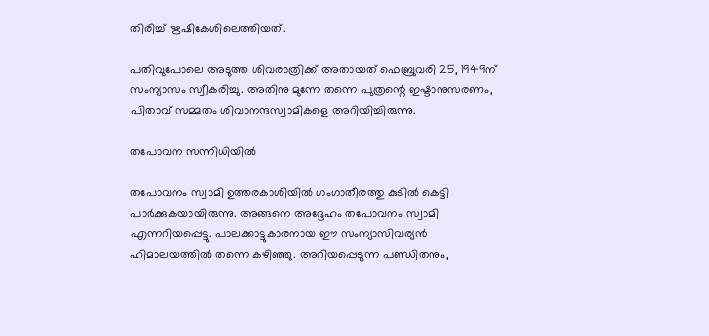തിരിച്ച് ഋഷികേശിലെത്തിയത്.

പതിവുപോലെ അടുത്ത ശിവരാത്രിക്ക് അതായത് ഫെബ്രുവരി 25, 1949ന് സംന്യാസം സ്വീകരിച്ചു. അതിനു മുന്നേ തന്നെ പുത്രന്റെ ഇഷ്ടാനുസരണം, പിതാവ് സമ്മതം ശിവാനന്ദസ്വാമികളെ അറിയിച്ചിരുന്നു.

തപോവന സന്നിധിയില്‍

തപോവനം സ്വാമി ഉത്തരകാശിയില്‍ ഗംഗാതീരത്തു കുടില്‍ കെട്ടി പാര്‍ക്കുകയായിരുന്നു. അങ്ങനെ അദ്ദേഹം തപോവനം സ്വാമി എന്നറിയപ്പെട്ടു. പാലക്കാട്ടുകാരനായ ഈ സംന്യാസിവര്യന്‍ ഹിമാലയത്തില്‍ തന്നെ കഴിഞ്ഞു. അറിയപ്പെടുന്ന പണ്ഡിതനും,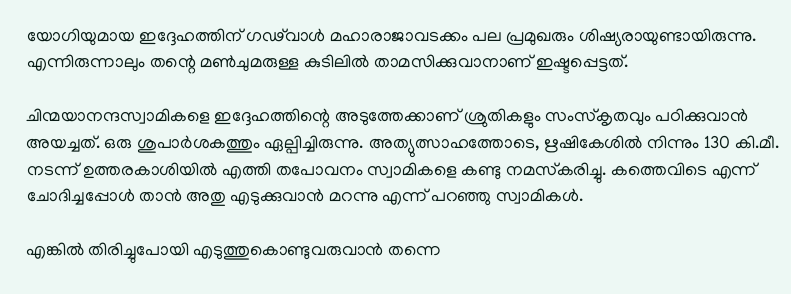യോഗിയുമായ ഇദ്ദേഹത്തിന് ഗഢ്‌വാള്‍ മഹാരാജാവടക്കം പല പ്രമുഖരും ശിഷ്യരായുണ്ടായിരുന്നു. എന്നിരുന്നാലും തന്റെ മണ്‍ചുമരുള്ള കുടിലില്‍ താമസിക്കുവാനാണ് ഇഷ്ടപ്പെട്ടത്.

ചിന്മയാനന്ദസ്വാമികളെ ഇദ്ദേഹത്തിന്റെ അടുത്തേക്കാണ് ശ്രുതികളും സംസ്‌കൃതവും പഠിക്കുവാന്‍ അയച്ചത്. ഒരു ശുപാര്‍ശകത്തും ഏല്പിച്ചിരുന്നു. അത്യുത്സാഹത്തോടെ, ഋഷികേശില്‍ നിന്നും 130 കി.മീ. നടന്ന് ഉത്തരകാശിയില്‍ എത്തി തപോവനം സ്വാമികളെ കണ്ടു നമസ്‌കരിച്ചു. കത്തെവിടെ എന്ന് ചോദിച്ചപ്പോള്‍ താന്‍ അതു എടുക്കുവാന്‍ മറന്നു എന്ന് പറഞ്ഞു സ്വാമികള്‍.

എങ്കില്‍ തിരിച്ചുപോയി എടുത്തുകൊണ്ടുവരുവാന്‍ തന്നെ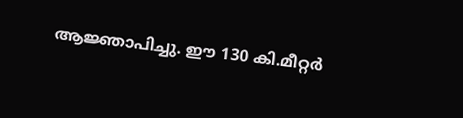ആജ്ഞാപിച്ചു. ഈ 130 കി.മീറ്റര്‍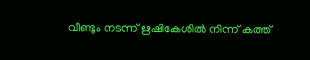വീണ്ടും നടന്ന് ഋഷികേശില്‍ നിന്ന് കത്ത്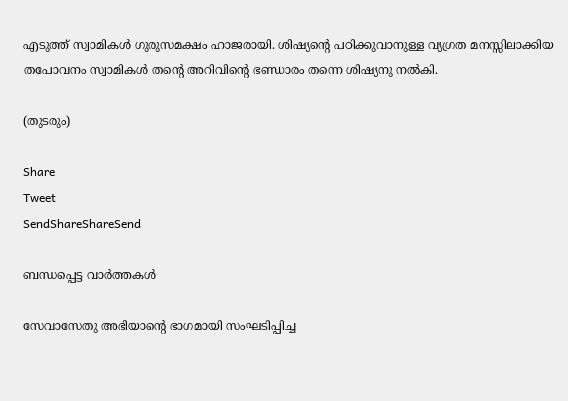എടുത്ത് സ്വാമികള്‍ ഗുരുസമക്ഷം ഹാജരായി. ശിഷ്യന്റെ പഠിക്കുവാനുള്ള വ്യഗ്രത മനസ്സിലാക്കിയ തപോവനം സ്വാമികള്‍ തന്റെ അറിവിന്റെ ഭണ്ഡാരം തന്നെ ശിഷ്യനു നല്‍കി.

(തുടരും)

Share
Tweet
SendShareShareSend

ബന്ധപ്പെട്ട വാര്‍ത്തകള്‍

സേവാസേതു അഭിയാന്റെ ഭാഗമായി സംഘടിപ്പിച്ച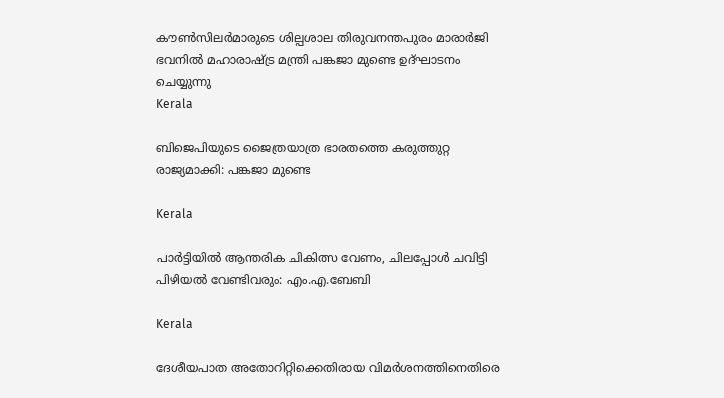കൗണ്‍സിലര്‍മാരുടെ ശില്പശാല തിരുവനന്തപുരം മാരാര്‍ജി ഭവനില്‍ മഹാരാഷ്ട്ര മന്ത്രി പങ്കജാ മുണ്ടെ ഉദ്ഘാടനം ചെയ്യുന്നു
Kerala

ബിജെപിയുടെ ജൈത്രയാത്ര ഭാരതത്തെ കരുത്തുറ്റ രാജ്യമാക്കി: പങ്കജാ മുണ്ടെ

Kerala

പാര്‍ട്ടിയില്‍ ആന്തരിക ചികിത്സ വേണം, ചിലപ്പോള്‍ ചവിട്ടി പിഴിയല്‍ വേണ്ടിവരും: എം.എ.ബേബി

Kerala

ദേശീയപാത അതോറിറ്റിക്കെതിരായ വിമര്‍ശനത്തിനെതിരെ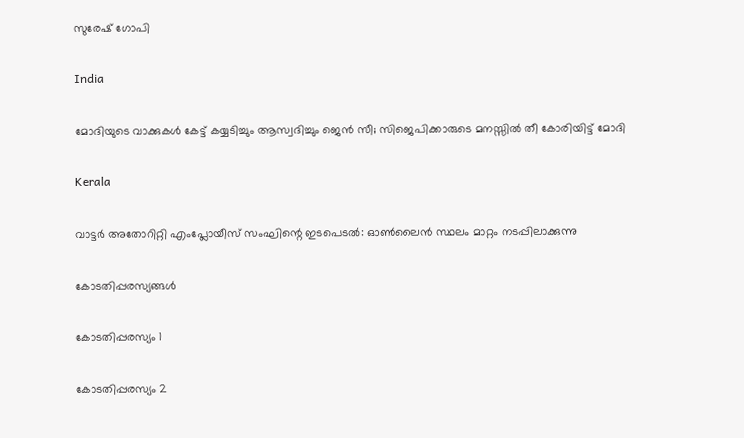സുരേഷ് ഗോപി

India

മോദിയുടെ വാക്കുകള്‍ കേട്ട് കയ്യടിച്ചും ആസ്വദിച്ചും ജെന്‍ സീ; സിജെപിക്കാരുടെ മനസ്സില്‍ തീ കോരിയിട്ട് മോദി

Kerala

വാട്ടര്‍ അതോറിറ്റി എംപ്ലോയീസ് സംഘിന്റെ ഇടപെടല്‍: ഓണ്‍ലൈന്‍ സ്ഥലം മാറ്റം നടപ്പിലാക്കുന്നു

കോടതിപ്പരസ്യങ്ങള്‍

കോടതിപ്പരസ്യം 1

കോടതിപ്പരസ്യം 2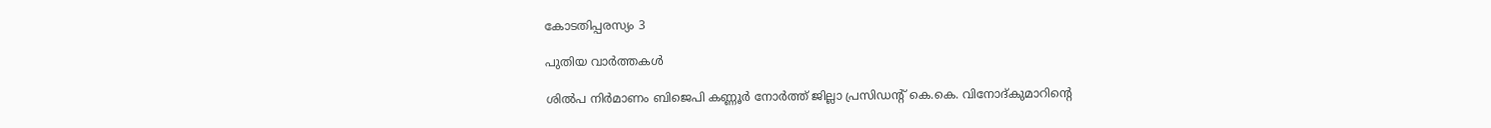കോടതിപ്പരസ്യം 3

പുതിയ വാര്‍ത്തകള്‍

ശില്‍പ നിര്‍മാണം ബിജെപി കണ്ണൂര്‍ നോര്‍ത്ത് ജില്ലാ പ്രസിഡന്റ് കെ.കെ. വിനോദ്കുമാറിന്റെ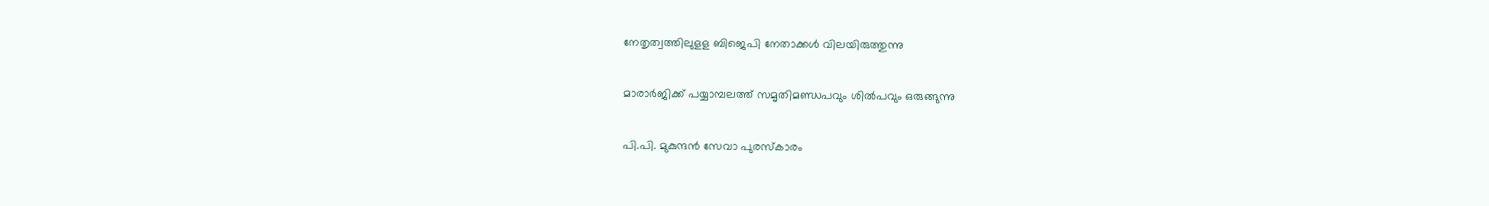നേതൃത്വത്തിലുളള ബിജെപി നേതാക്കള്‍ വിലയിരുത്തുന്നു

മാരാര്‍ജിക്ക് പയ്യാമ്പലത്ത് സമൃതിമണ്ഡപവും ശില്‍പവും ഒരുങ്ങുന്നു

പി.പി. മുകുന്ദന്‍ സേവാ പുരസ്‌കാരം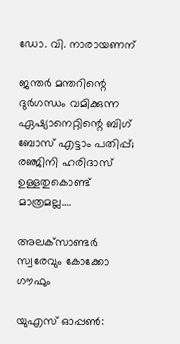ഡോ. വി. നാരായണന്

ജന്തര്‍ മന്തറിന്റെ ദുര്‍ഗന്ധം വമിക്കുന്ന ഏഷ്യാനെറ്റിന്റെ ബിഗ് ബോസ് എട്ടാം പതിപ്പ്; രഞ്ജിനി ഹരിദാസ് ഉള്ളതുകൊണ്ട് മാത്രമല്ല….

അലക്‌സാണ്ടര്‍ സ്വരേവും കോക്കോ ഗൗഫും

യുഎസ് ഓപ്പണ്‍: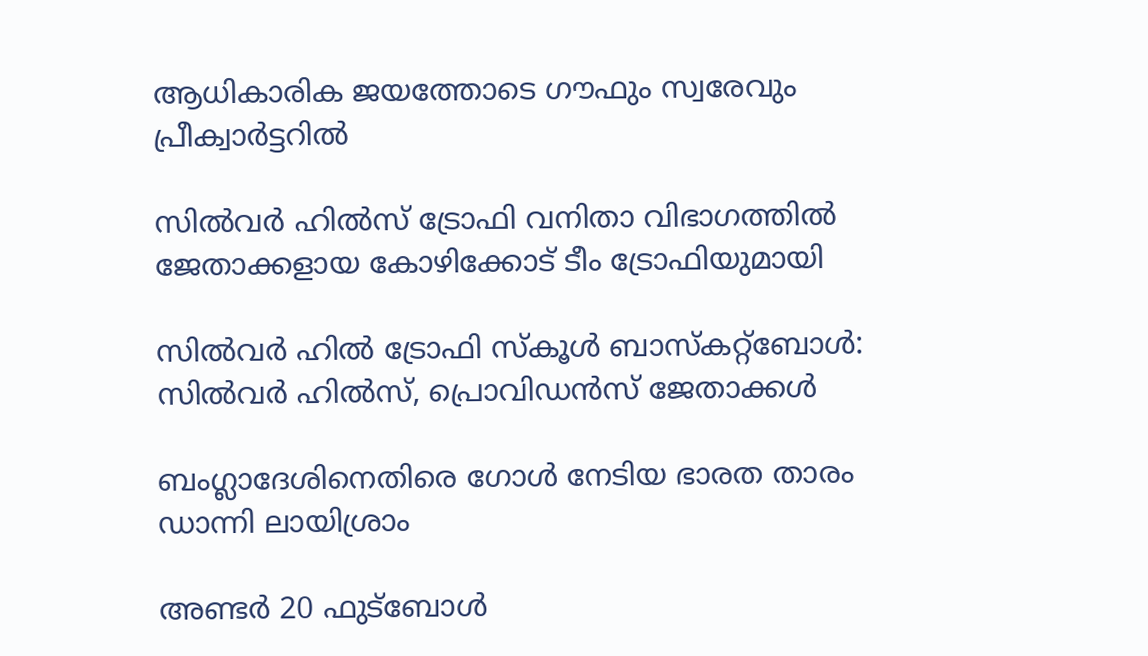ആധികാരിക ജയത്തോടെ ഗൗഫും സ്വരേവും പ്രീക്വാര്‍ട്ടറില്‍

സില്‍വര്‍ ഹില്‍സ് ട്രോഫി വനിതാ വിഭാഗത്തില്‍ ജേതാക്കളായ കോഴിക്കോട് ടീം ട്രോഫിയുമായി

സില്‍വര്‍ ഹില്‍ ട്രോഫി സ്‌കൂള്‍ ബാസ്‌കറ്റ്‌ബോള്‍: സില്‍വര്‍ ഹില്‍സ്, പ്രൊവിഡന്‍സ് ജേതാക്കള്‍

ബംഗ്ലാദേശിനെതിരെ ഗോള്‍ നേടിയ ഭാരത താരം ഡാന്നി ലായിശ്രാം

അണ്ടര്‍ 20 ഫുട്‌ബോള്‍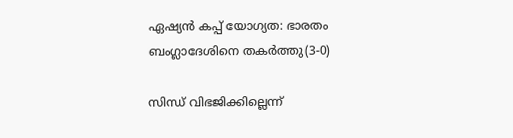ഏഷ്യന്‍ കപ്പ് യോഗ്യത: ഭാരതം ബംഗ്ലാദേശിനെ തകര്‍ത്തു(3-0)

സിന്ധ് വിഭജിക്കില്ലെന്ന്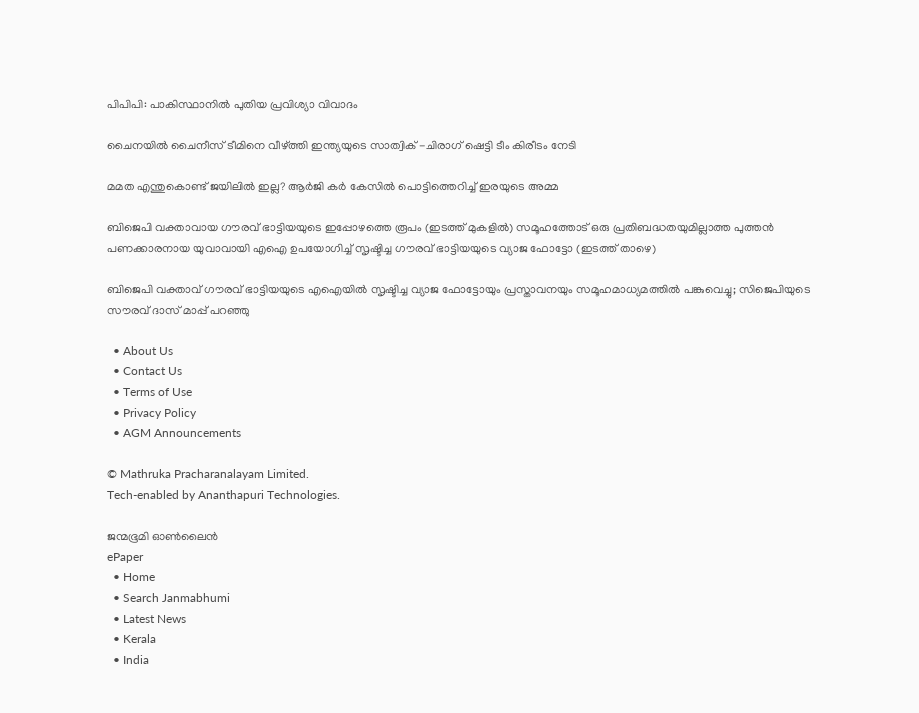പിപിപി: പാകിസ്ഥാനില്‍ പുതിയ പ്രവിശ്യാ വിവാദം

ചൈനയില്‍ ചൈനീസ് ടീമിനെ വീഴ്‌ത്തി ഇന്ത്യയുടെ സാത്വിക് -ചിരാഗ് ഷെട്ടി ടീം കിരീടം നേടി

മമത എന്തുകൊണ്ട് ജയിലില്‍ ഇല്ല? ആര്‍ജി കര്‍ കേസില്‍ പൊട്ടിത്തെറിച്ച് ഇരയുടെ അമ്മ

ബിജെപി വക്താവായ ഗൗരവ് ഭാട്ടിയയുടെ ഇപ്പോഴത്തെ രൂപം (ഇടത്ത് മുകളില്‍) സമൂഹത്തോട് ഒരു പ്രതിബദ്ധതയുമില്ലാത്ത പുത്തന്‍ പണക്കാരനായ യുവാവായി എഐ ഉപയോഗിച്ച് സൃഷ്ടിച്ച ഗൗരവ് ഭാട്ടിയയുടെ വ്യാജ ഫോട്ടോ (ഇടത്ത് താഴെ)

ബിജെപി വക്താവ് ഗൗരവ് ഭാട്ടിയയുടെ എഐയില്‍ സൃഷ്ടിച്ച വ്യാജ ഫോട്ടോയും പ്രസ്താവനയും സമൂഹമാധ്യമത്തില്‍ പങ്കുവെച്ചു; സിജെപിയുടെ സൗരവ് ദാസ് മാപ്പ് പറഞ്ഞു

  • About Us
  • Contact Us
  • Terms of Use
  • Privacy Policy
  • AGM Announcements

© Mathruka Pracharanalayam Limited.
Tech-enabled by Ananthapuri Technologies.

ജന്മഭൂമി ഓണ്‍ലൈന്‍
ePaper
  • Home
  • Search Janmabhumi
  • Latest News
  • Kerala
  • India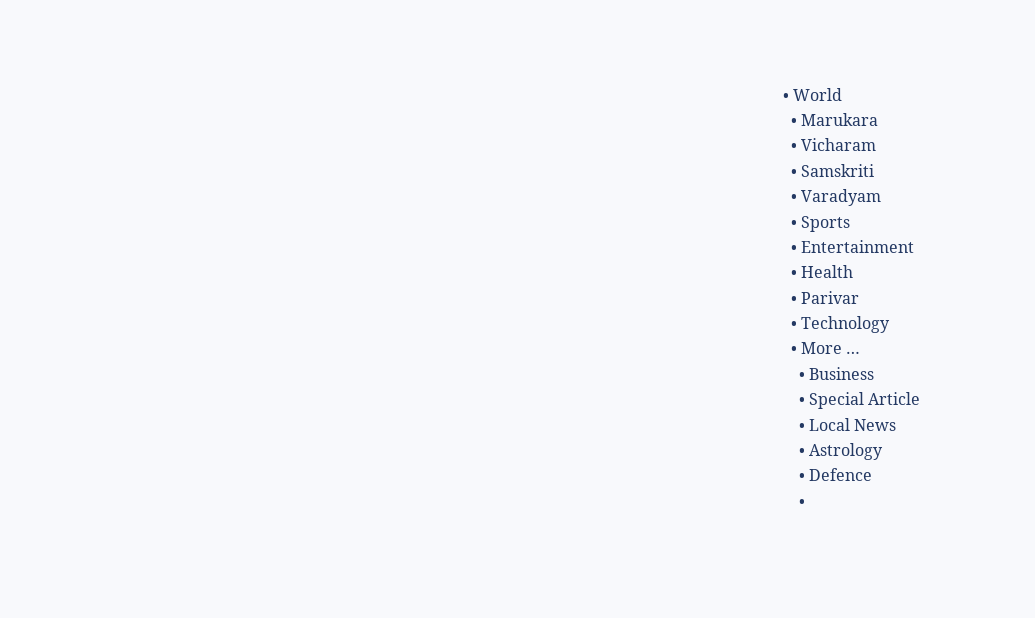• World
  • Marukara
  • Vicharam
  • Samskriti
  • Varadyam
  • Sports
  • Entertainment
  • Health
  • Parivar
  • Technology
  • More …
    • Business
    • Special Article
    • Local News
    • Astrology
    • Defence
    •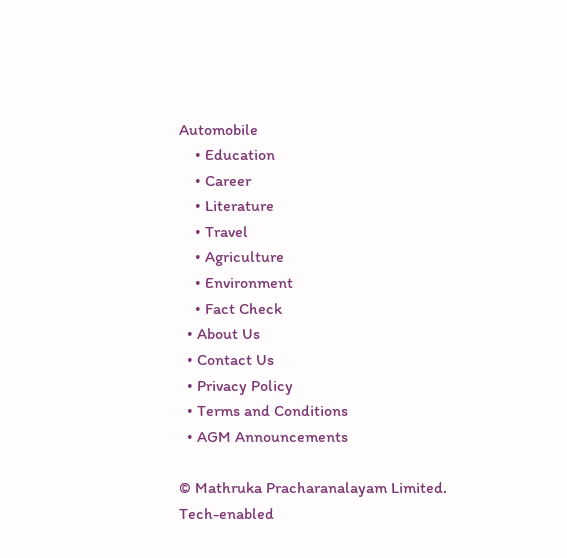Automobile
    • Education
    • Career
    • Literature
    • Travel
    • Agriculture
    • Environment
    • Fact Check
  • About Us
  • Contact Us
  • Privacy Policy
  • Terms and Conditions
  • AGM Announcements

© Mathruka Pracharanalayam Limited.
Tech-enabled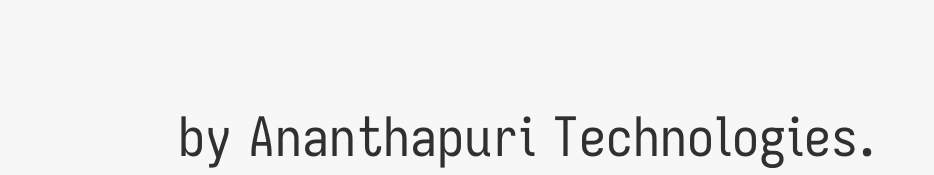by Ananthapuri Technologies.